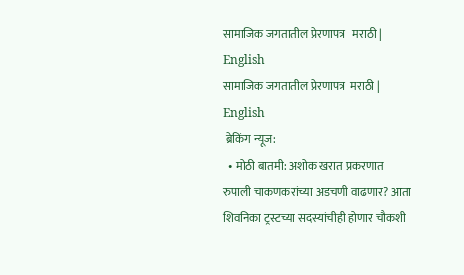सामाजिक जगतातील प्रेरणापत्र   मराठी | English
सामाजिक जगतातील प्रेरणापत्र  मराठी | English
 ब्रेकिंग न्यूज:
  • मोठी बातमी: अशोक खरात प्रकरणात रुपाली चाकणकरांच्या अडचणी वाढणार? आता शिवनिका ट्रस्टच्या सदस्यांचीही होणार चौकशी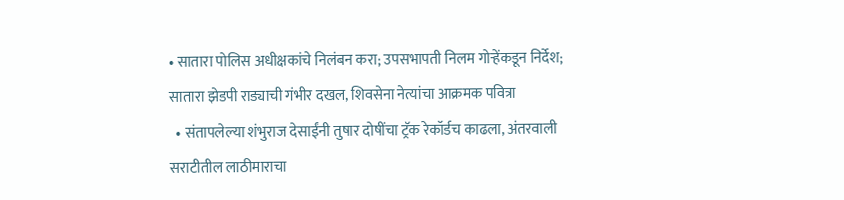• सातारा पोलिस अधीक्षकांचे निलंबन करा; उपसभापती निलम गोऱ्हेंकडून निर्देश; सातारा झेडपी राड्याची गंभीर दखल, शिवसेना नेत्यांचा आक्रमक पवित्रा
  • संतापलेल्या शंभुराज देसाईंनी तुषार दोषींचा ट्रॅक रेकॉर्डच काढला, अंतरवाली सराटीतील लाठीमाराचा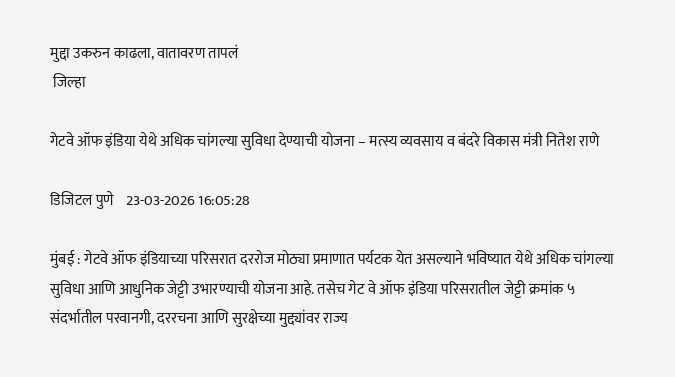मुद्दा उकरुन काढला, वातावरण तापलं
 जिल्हा

गेटवे ऑफ इंडिया येथे अधिक चांगल्या सुविधा देण्याची योजना – मत्स्य व्यवसाय व बंदरे विकास मंत्री नितेश राणे

डिजिटल पुणे    23-03-2026 16:05:28

मुंबई : गेटवे ऑफ इंडियाच्या परिसरात दररोज मोठ्या प्रमाणात पर्यटक येत असल्याने भविष्यात येथे अधिक चांगल्या सुविधा आणि आधुनिक जेट्टी उभारण्याची योजना आहे. तसेच गेट वे ऑफ इंडिया परिसरातील जेट्टी क्रमांक ५ संदर्भातील परवानगी, दररचना आणि सुरक्षेच्या मुद्द्यांवर राज्य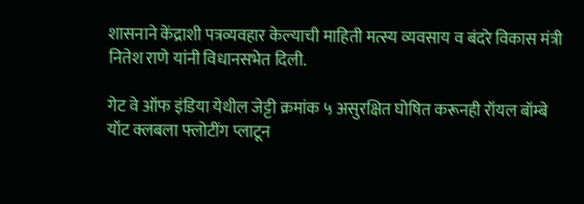शासनाने केंद्राशी पत्रव्यवहार केल्याची माहिती मत्स्य व्यवसाय व बंदरे विकास मंत्री नितेश राणे यांनी विधानसभेत दिली.

गेट वे ऑफ इंडिया येथील जेट्टी क्रमांक ५ असुरक्षित घोषित करूनही रॉयल बॉम्बे यॉट क्लबला फ्लोटींग प्लाटून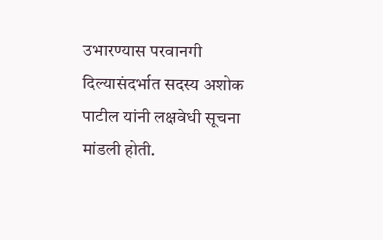उभारण्यास परवानगी दिल्यासंदर्भात सदस्य अशोक पाटील यांनी लक्षवेधी सूचना मांडली होती.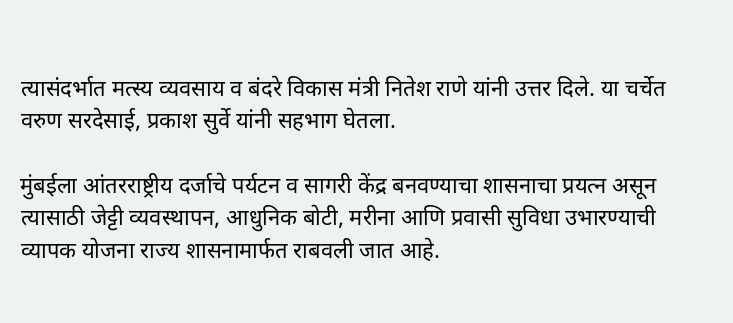त्यासंदर्भात मत्स्य व्यवसाय व बंदरे विकास मंत्री नितेश राणे यांनी उत्तर दिले. या चर्चेत वरुण सरदेसाई, प्रकाश सुर्वे यांनी सहभाग घेतला.

मुंबईला आंतरराष्ट्रीय दर्जाचे पर्यटन व सागरी केंद्र बनवण्याचा शासनाचा प्रयत्न असून त्यासाठी जेट्टी व्यवस्थापन, आधुनिक बोटी, मरीना आणि प्रवासी सुविधा उभारण्याची व्यापक योजना राज्य शासनामार्फत राबवली जात आहे.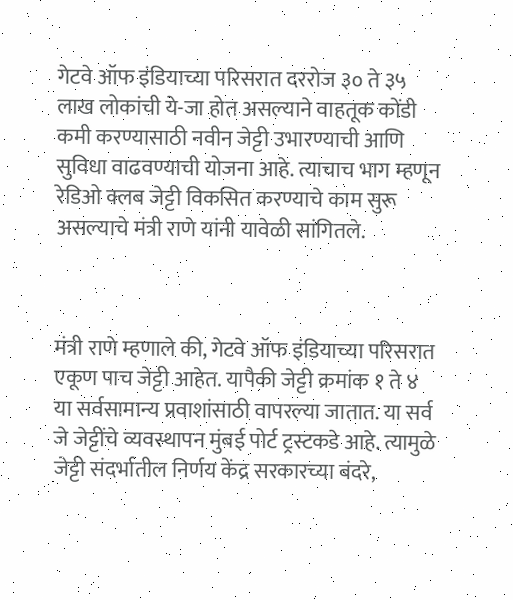गेटवे ऑफ इंडियाच्या परिसरात दररोज ३० ते ३५ लाख लोकांची ये-जा होत असल्याने वाहतूक कोंडी कमी करण्यासाठी नवीन जेट्टी उभारण्याची आणि सुविधा वाढवण्याची योजना आहे. त्याचाच भाग म्हणून रेडिओ क्लब जेट्टी विकसित करण्याचे काम सुरू असल्याचे मंत्री राणे यांनी यावेळी सांगितले.



मंत्री राणे म्हणाले की, गेटवे ऑफ इंडियाच्या परिसरात एकूण पाच जेट्टी आहेत. यापैकी जेट्टी क्रमांक १ ते ४ या सर्वसामान्य प्रवाशांसाठी वापरल्या जातात. या सर्व जे जेट्टींचे व्यवस्थापन मुंबई पोर्ट ट्रस्टकडे आहे. त्यामुळे जेट्टी संदर्भातील निर्णय केंद्र सरकारच्या बंदरे,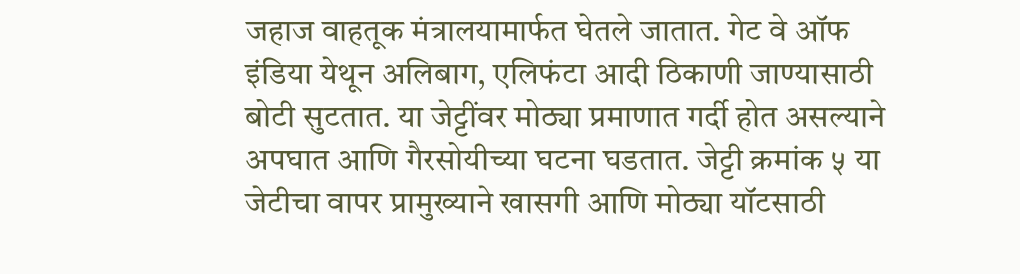जहाज वाहतूक मंत्रालयामार्फत घेतले जातात. गेट वे ऑफ इंडिया येथून अलिबाग, एलिफंटा आदी ठिकाणी जाण्यासाठी बोटी सुटतात. या जेट्टींवर मोठ्या प्रमाणात गर्दी होत असल्याने अपघात आणि गैरसोयीच्या घटना घडतात. जेट्टी क्रमांक ५ या जेटीचा वापर प्रामुख्याने खासगी आणि मोठ्या यॉटसाठी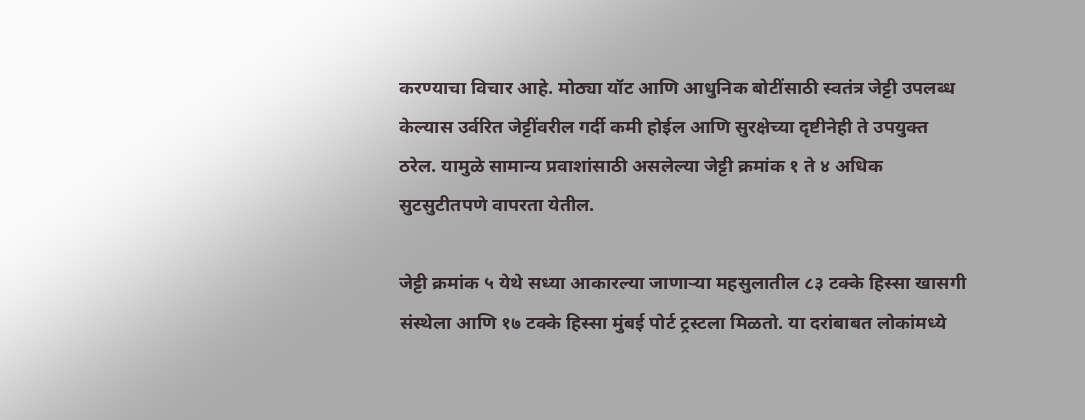करण्याचा विचार आहे. मोठ्या यॉट आणि आधुनिक बोटींसाठी स्वतंत्र जेट्टी उपलब्ध केल्यास उर्वरित जेट्टींवरील गर्दी कमी होईल आणि सुरक्षेच्या दृष्टीनेही ते उपयुक्त ठरेल. यामुळे सामान्य प्रवाशांसाठी असलेल्या जेट्टी क्रमांक १ ते ४ अधिक सुटसुटीतपणे वापरता येतील.

जेट्टी क्रमांक ५ येथे सध्या आकारल्या जाणाऱ्या महसुलातील ८३ टक्के हिस्सा खासगी संस्थेला आणि १७ टक्के हिस्सा मुंबई पोर्ट ट्रस्टला मिळतो. या दरांबाबत लोकांमध्ये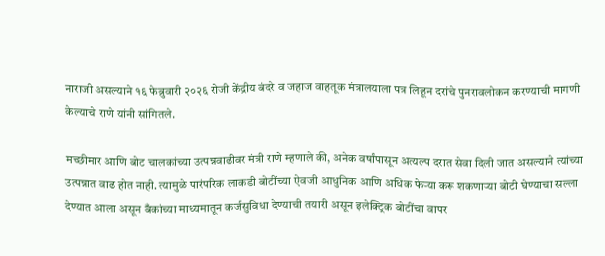नाराजी असल्याने १६ फेब्रुवारी २०२६ रोजी केंद्रीय बंदरे व जहाज वाहतूक मंत्रालयाला पत्र लिहून दरांचे पुनरावलोकन करण्याची मागणी केल्याचे राणे यांनी सांगितले.

मच्छीमार आणि बोट चालकांच्या उत्पन्नवाढीवर मंत्री राणे म्हणाले की, अनेक वर्षांपासून अत्यल्प दरात सेवा दिली जात असल्याने त्यांच्या उत्पन्नात वाढ होत नाही. त्यामुळे पारंपरिक लाकडी बोटींच्या ऐवजी आधुनिक आणि अधिक फेऱ्या करू शकणाऱ्या बोटी घेण्याचा सल्ला देण्यात आला असून बँकांच्या माध्यमातून कर्जसुविधा देण्याची तयारी असून इलेक्ट्रिक बोटींचा वापर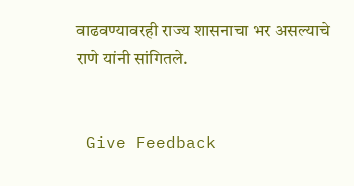वाढवण्यावरही राज्य शासनाचा भर असल्याचे राणे यांनी सांगितले.


 Give Feedback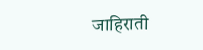जाहिराती